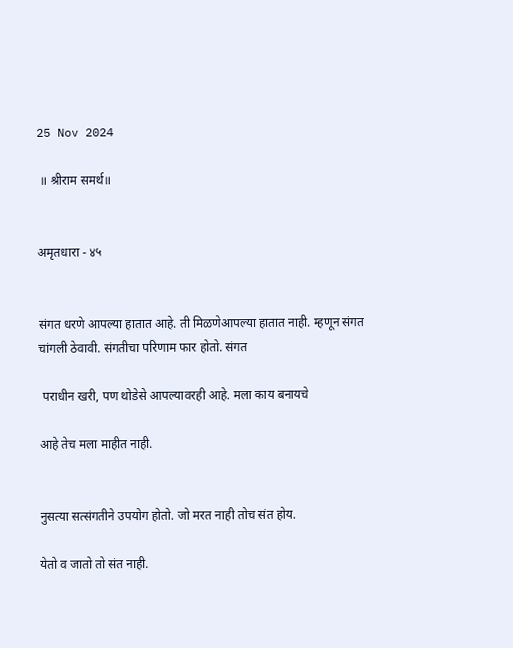25 Nov 2024

 ॥ श्रीराम समर्थ॥


अमृतधारा - ४५


संगत धरणे आपल्या हातात आहे. ती मिळणेआपल्या हातात नाही. म्हणून संगत चांगली ठेवावी. संगतीचा परिणाम फार होतो. संगत

 पराधीन खरी, पण थोडेसे आपल्यावरही आहे. मला काय बनायचे

आहे तेच मला माहीत नाही.


नुसत्या सत्संगतीने उपयोग होतो. जो मरत नाही तोच संत होय.

येतो व जातो तो संत नाही.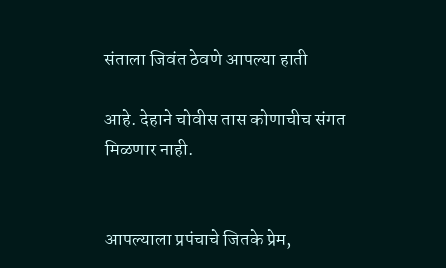संताला जिवंत ठेवणे आपल्या हाती

आहे. देहाने चोवीस तास कोणाचीच संगत मिळणार नाही.


आपल्याला प्रपंचाचे जितके प्रेम,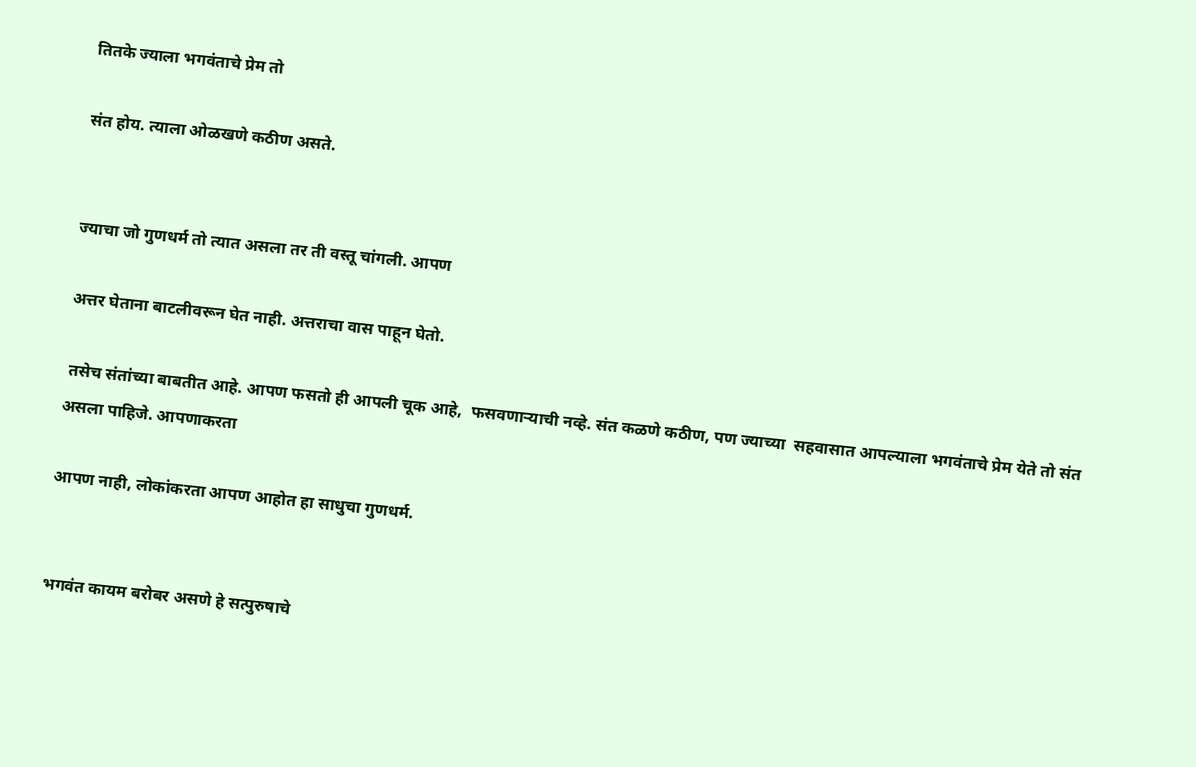तितके ज्याला भगवंताचे प्रेम तो

संत होय. त्याला ओळखणे कठीण असते.


ज्याचा जो गुणधर्म तो त्यात असला तर ती वस्तू चांगली. आपण

अत्तर घेताना बाटलीवरून घेत नाही. अत्तराचा वास पाहून घेतो.

 तसेच संतांच्या बाबतीत आहे. आपण फसतो ही आपली चूक आहे,  फसवणाऱ्याची नव्हे. संत कळणे कठीण, पण ज्याच्या  सहवासात आपल्याला भगवंताचे प्रेम येते तो संत असला पाहिजे. आपणाकरता

आपण नाही, लोकांकरता आपण आहोत हा साधुचा गुणधर्म.


भगवंत कायम बरोबर असणे हे सत्पुरुषाचे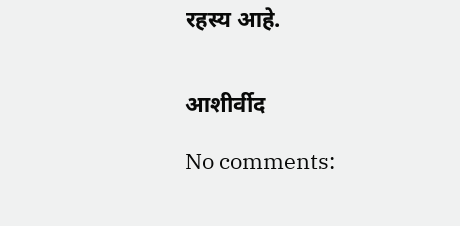रहस्य आहे.


आशीर्वीद

No comments: